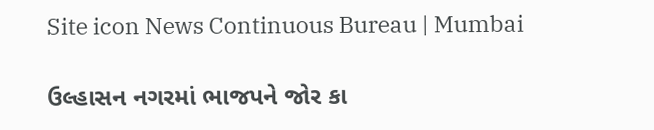Site icon News Continuous Bureau | Mumbai

ઉલ્હાસન નગરમાં ભાજપને જોર કા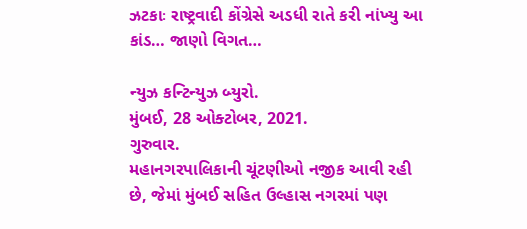ઝટકાઃ રાષ્ટ્રવાદી કોંગ્રેસે અડધી રાતે કરી નાંખ્યુ આ કાંડ… જાણો વિગત…

ન્યુઝ કન્ટિન્યુઝ બ્યુરો.
મુંબઈ, 28 ઓક્ટોબર, 2021.
ગુરુવાર.
મહાનગરપાલિકાની ચૂંટણીઓ નજીક આવી રહી છે, જેમાં મુંબઈ સહિત ઉલ્હાસ નગરમાં પણ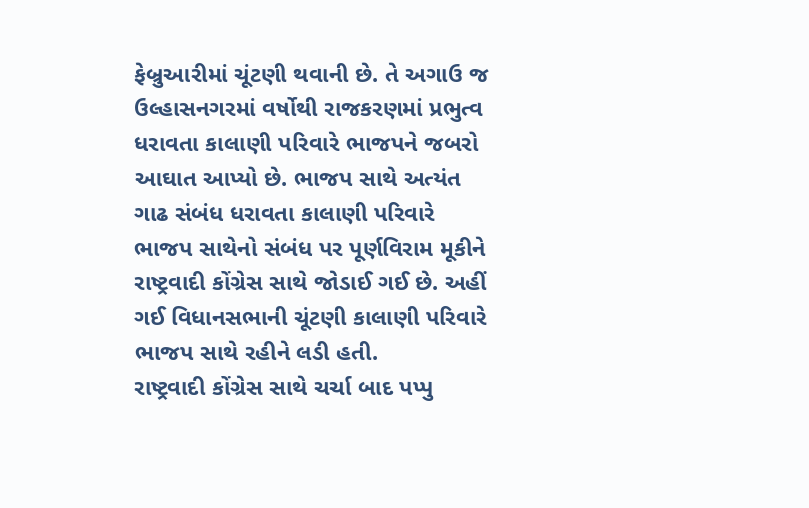ફેબ્રુઆરીમાં ચૂંટણી થવાની છે. તે અગાઉ જ ઉલ્હાસનગરમાં વર્ષોથી રાજકરણમાં પ્રભુત્વ ધરાવતા કાલાણી પરિવારે ભાજપને જબરો આઘાત આપ્યો છે. ભાજપ સાથે અત્યંત ગાઢ સંબંધ ધરાવતા કાલાણી પરિવારે ભાજપ સાથેનો સંબંધ પર પૂર્ણવિરામ મૂકીને રાષ્ટ્રવાદી કોંગ્રેસ સાથે જોડાઈ ગઈ છે. અહીં  ગઈ વિધાનસભાની ચૂંટણી કાલાણી પરિવારે ભાજપ સાથે રહીને લડી હતી.
રાષ્ટ્રવાદી કોંગ્રેસ સાથે ચર્ચા બાદ પપ્પુ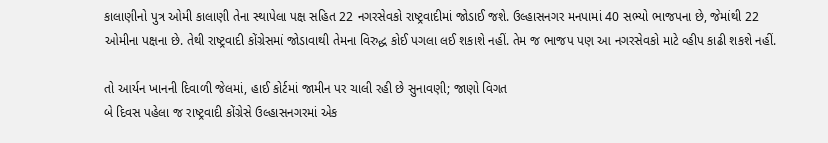કાલાણીનો પુત્ર ઓમી કાલાણી તેના સ્થાપેલા પક્ષ સહિત 22 નગરસેવકો રાષ્ટ્રવાદીમાં જોડાઈ જશે. ઉલ્હાસનગર મનપામાં 40 સભ્યો ભાજપના છે, જેમાંથી 22 ઓમીના પક્ષના છે. તેથી રાષ્ટ્રવાદી કોંગ્રેસમાં જોડાવાથી તેમના વિરુદ્ધ કોઈ પગલા લઈ શકાશે નહીં. તેમ જ ભાજપ પણ આ નગરસેવકો માટે વ્હીપ કાઢી શકશે નહીં.

તો આર્યન ખાનની દિવાળી જેલમાં, હાઈ કોર્ટમાં જામીન પર ચાલી રહી છે સુનાવણી; જાણો વિગત
બે દિવસ પહેલા જ રાષ્ટ્રવાદી કોંગ્રેસે ઉલ્હાસનગરમાં એક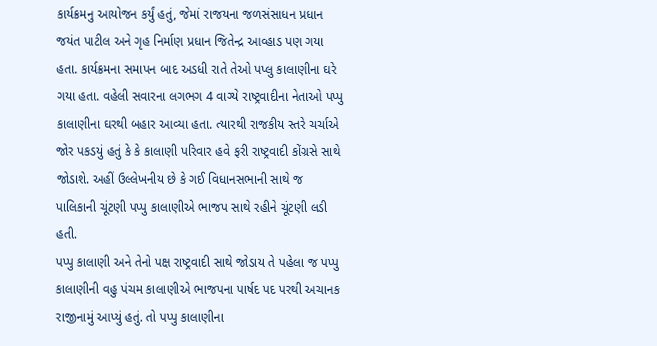કાર્યક્રમનુ આયોજન કર્યું હતું, જેમાં રાજયના જળસંસાધન પ્રધાન જયંત પાટીલ અને ગૃહ નિર્માણ પ્રધાન જિતેન્દ્ર આવ્હાડ પણ ગયા હતા. કાર્યક્રમના સમાપન બાદ અડધી રાતે તેઓ પપ્લુ કાલાણીના ઘરે ગયા હતા. વહેલી સવારના લગભગ 4 વાગ્યે રાષ્ટ્રવાદીના નેતાઓ પપ્પુ કાલાણીના ઘરથી બહાર આવ્યા હતા. ત્યારથી રાજકીય સ્તરે ચર્ચાએ જોર પકડયું હતું કે કે કાલાણી પરિવાર હવે ફરી રાષ્ટ્રવાદી કોંગ્રસે સાથે જોડાશે. અહીં ઉલ્લેખનીય છે કે ગઈ વિધાનસભાની સાથે જ પાલિકાની ચૂંટણી પપ્પુ કાલાણીએ ભાજપ સાથે રહીને ચૂંટણી લડી હતી.
પપ્પુ કાલાણી અને તેનો પક્ષ રાષ્ટ્રવાદી સાથે જોડાય તે પહેલા જ પપ્પુ કાલાણીની વહુ પંચમ કાલાણીએ ભાજપના પાર્ષદ પદ પરથી અચાનક રાજીનામું આપ્યું હતું. તો પપ્પુ કાલાણીના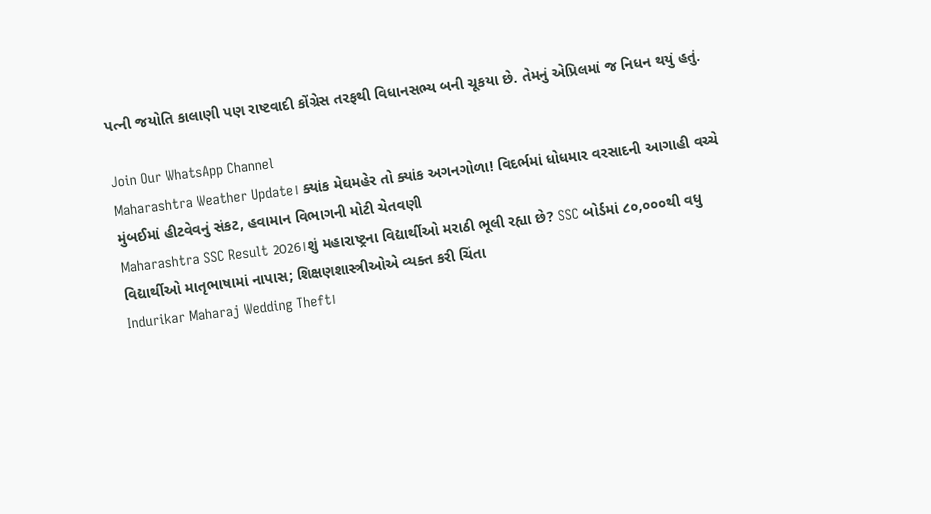પત્ની જયોતિ કાલાણી પણ રાષ્ટવાદી કોંગ્રેસ તરફથી વિધાનસભ્ય બની ચૂકયા છે. તેમનું એપ્રિલમાં જ નિધન થયું હતું.

Join Our WhatsApp Channel
Maharashtra Weather Update। ક્યાંક મેઘમહેર તો ક્યાંક અગનગોળા! વિદર્ભમાં ધોધમાર વરસાદની આગાહી વચ્ચે મુંબઈમાં હીટવેવનું સંકટ, હવામાન વિભાગની મોટી ચેતવણી
Maharashtra SSC Result 2026।શું મહારાષ્ટ્રના વિદ્યાર્થીઓ મરાઠી ભૂલી રહ્યા છે? SSC બોર્ડમાં ૮૦,૦૦૦થી વધુ વિદ્યાર્થીઓ માતૃભાષામાં નાપાસ; શિક્ષણશાસ્ત્રીઓએ વ્યક્ત કરી ચિંતા
Indurikar Maharaj Wedding Theft।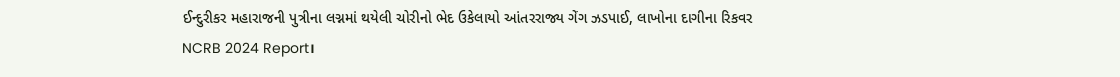ઈન્દુરીકર મહારાજની પુત્રીના લગ્નમાં થયેલી ચોરીનો ભેદ ઉકેલાયો આંતરરાજ્ય ગેંગ ઝડપાઈ, લાખોના દાગીના રિકવર
NCRB 2024 Report।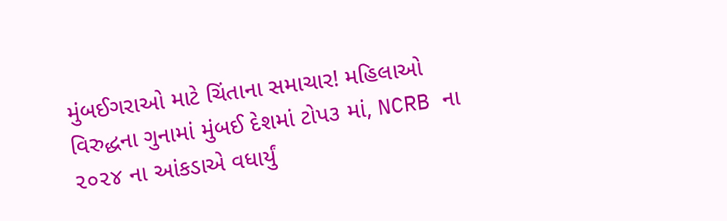મુંબઈગરાઓ માટે ચિંતાના સમાચાર! મહિલાઓ વિરુદ્ધના ગુનામાં મુંબઈ દેશમાં ટોપ૩ માં, NCRB ના ૨૦૨૪ ના આંકડાએ વધાર્યું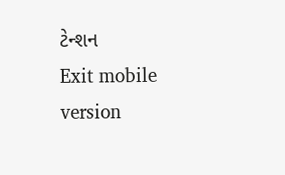ટેન્શન
Exit mobile version